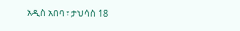አዲስ አበባ ፣ ታህሳስ 18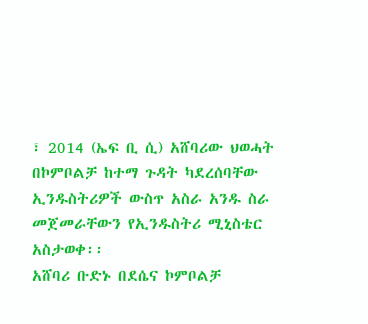፣ 2014 (ኤፍ ቢ ሲ) አሸባሪው ህወሓት በኮምቦልቻ ከተማ ጉዳት ካደረሰባቸው ኢንዱስትሪዎች ውስጥ አስራ አንዱ ስራ መጀመራቸውን የኢንዱስትሪ ሚኒስቴር አስታወቀ፡፡
አሸባሪ ቡድኑ በደሴና ኮምቦልቻ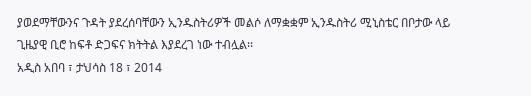ያወደማቸውንና ጉዳት ያደረሰባቸውን ኢንዱስትሪዎች መልሶ ለማቋቋም ኢንዱስትሪ ሚኒስቴር በቦታው ላይ ጊዜያዊ ቢሮ ከፍቶ ድጋፍና ክትትል እያደረገ ነው ተብሏል፡፡
አዲስ አበባ ፣ ታህሳስ 18 ፣ 2014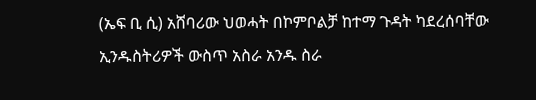(ኤፍ ቢ ሲ) አሸባሪው ህወሓት በኮምቦልቻ ከተማ ጉዳት ካደረሰባቸው ኢንዱስትሪዎች ውስጥ አስራ አንዱ ስራ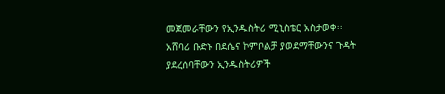መጀመራቸውን የኢንዱስትሪ ሚኒስቴር አስታወቀ፡፡
አሸባሪ ቡድኑ በደሴና ኮምቦልቻ ያወደማቸውንና ጉዳት ያደረሰባቸውን ኢንዱስትሪዎች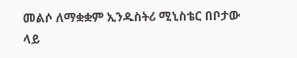መልሶ ለማቋቋም ኢንዱስትሪ ሚኒስቴር በቦታው ላይ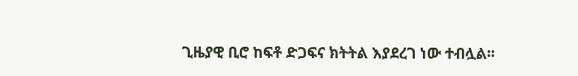ጊዜያዊ ቢሮ ከፍቶ ድጋፍና ክትትል እያደረገ ነው ተብሏል፡፡